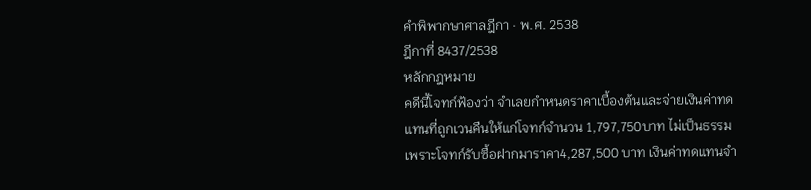คำพิพากษาศาลฎีกา · พ.ศ. 2538
ฎีกาที่ 8437/2538
หลักกฎหมาย
คดีนี้โจทก์ฟ้องว่า จำเลยกำหนดราคาเบื้องต้นและจ่ายเงินค่าทดแทนที่ถูกเวนคืนให้แก่โจทก์จำนวน 1,797,750บาท ไม่เป็นธรรม เพราะโจทก์รับซื้อฝากมาราคา4,287,500 บาท เงินค่าทดแทนจำ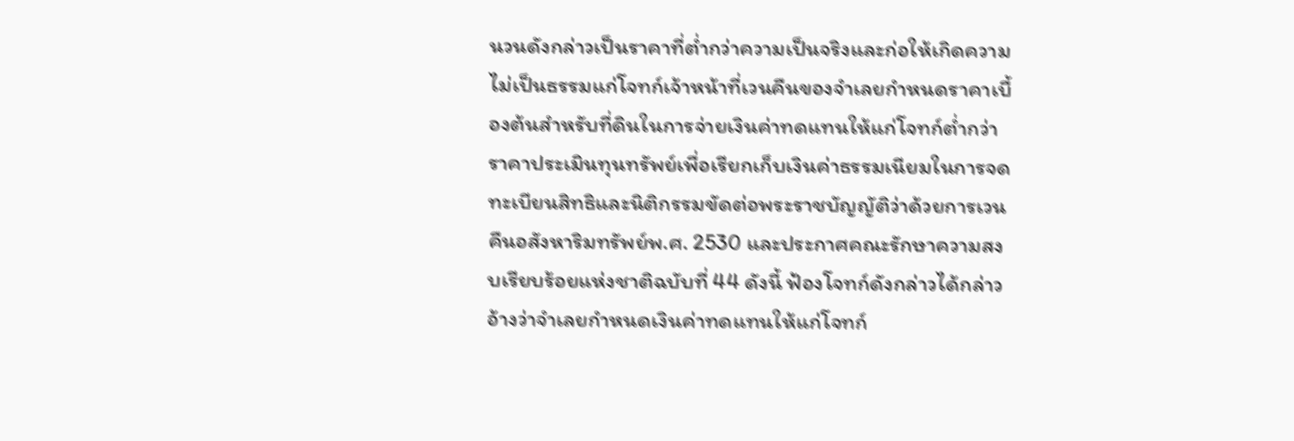นวนดังกล่าวเป็นราคาที่ต่ำกว่าความเป็นจริงและก่อให้เกิดความไม่เป็นธรรมแก่โจทก์เจ้าหน้าที่เวนคืนของจำเลยกำหนดราคาเบื้องต้นสำหรับที่ดินในการจ่ายเงินค่าทดแทนให้แก่โจทก์ต่ำกว่าราคาประเมินทุนทรัพย์เพื่อเรียกเก็บเงินค่าธรรมเนียมในการจดทะเบียนสิทธิและนิติกรรมขัดต่อพระราชบัญญัติว่าด้วยการเวนคืนอสังหาริมทรัพย์พ.ศ. 2530 และประกาศคณะรักษาความสงบเรียบร้อยแห่งชาติฉบับที่ 44 ดังนี้ ฟ้องโจทก์ดังกล่าวได้กล่าวอ้างว่าจำเลยกำหนดเงินค่าทดแทนให้แก่โจทก์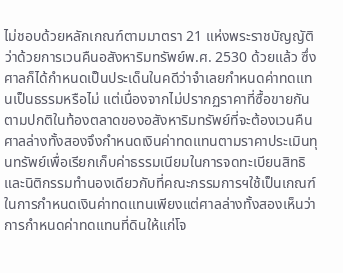ไม่ชอบด้วยหลักเกณฑ์ตามมาตรา 21 แห่งพระราชบัญญัติว่าด้วยการเวนคืนอสังหาริมทรัพย์พ.ศ. 2530 ด้วยแล้ว ซึ่งศาลก็ได้กำหนดเป็นประเด็นในคดีว่าจำเลยกำหนดค่าทดแทนเป็นธรรมหรือไม่ แต่เนื่องจากไม่ปรากฏราคาที่ซื้อขายกันตามปกติในท้องตลาดของอสังหาริมทรัพย์ที่จะต้องเวนคืน ศาลล่างทั้งสองจึงกำหนดเงินค่าทดแทนตามราคาประเมินทุนทรัพย์เพื่อเรียกเก็บค่าธรรมเนียมในการจดทะเบียนสิทธิและนิติกรรมทำนองเดียวกับที่คณะกรรมการฯใช้เป็นเกณฑ์ในการกำหนดเงินค่าทดแทนเพียงแต่ศาลล่างทั้งสองเห็นว่าการกำหนดค่าทดแทนที่ดินให้แก่โจ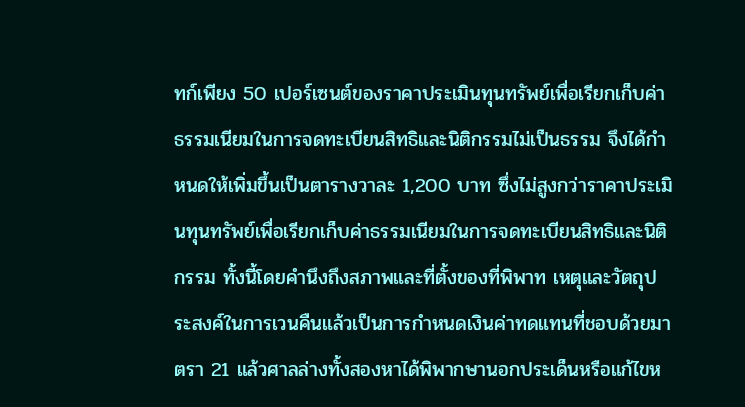ทก์เพียง 50 เปอร์เซนต์ของราคาประเมินทุนทรัพย์เพื่อเรียกเก็บค่าธรรมเนียมในการจดทะเบียนสิทธิและนิติกรรมไม่เป็นธรรม จึงได้กำหนดให้เพิ่มขึ้นเป็นตารางวาละ 1,200 บาท ซึ่งไม่สูงกว่าราคาประเมินทุนทรัพย์เพื่อเรียกเก็บค่าธรรมเนียมในการจดทะเบียนสิทธิและนิติกรรม ทั้งนี้โดยคำนึงถึงสภาพและที่ตั้งของที่พิพาท เหตุและวัตถุประสงค์ในการเวนคืนแล้วเป็นการกำหนดเงินค่าทดแทนที่ชอบด้วยมาตรา 21 แล้วศาลล่างทั้งสองหาได้พิพากษานอกประเด็นหรือแก้ไขห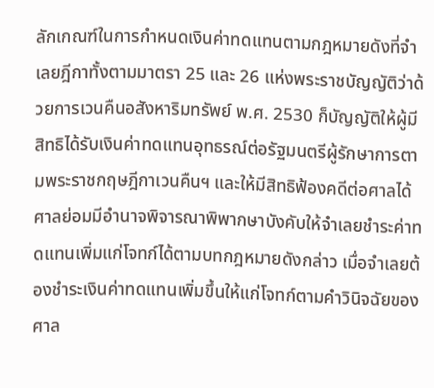ลักเกณฑ์ในการกำหนดเงินค่าทดแทนตามกฎหมายดังที่จำเลยฎีกาทั้งตามมาตรา 25 และ 26 แห่งพระราชบัญญัติว่าด้วยการเวนคืนอสังหาริมทรัพย์ พ.ศ. 2530 ก็บัญญัติให้ผู้มีสิทธิได้รับเงินค่าทดแทนอุทธรณ์ต่อรัฐมนตรีผู้รักษาการตามพระราชกฤษฎีกาเวนคืนฯ และให้มีสิทธิฟ้องคดีต่อศาลได้ศาลย่อมมีอำนาจพิจารณาพิพากษาบังคับให้จำเลยชำระค่าทดแทนเพิ่มแก่โจทก์ได้ตามบทกฎหมายดังกล่าว เมื่อจำเลยต้องชำระเงินค่าทดแทนเพิ่มขึ้นให้แก่โจทก์ตามคำวินิจฉัยของศาล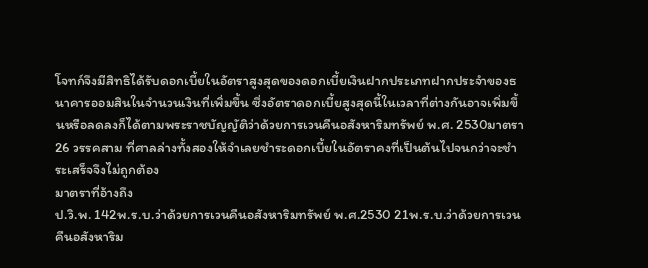โจทก์จึงมีสิทธิได้รับดอกเบี้ยในอัตราสูงสุดของดอกเบี้ยเงินฝากประเภทฝากประจำของธนาคารออมสินในจำนวนเงินที่เพิ่มขึ้น ซึ่งอัตราดอกเบี้ยสูงสุดนี้ในเวลาที่ต่างกันอาจเพิ่มขึ้นหรือลดลงก็ได้ตามพระราชบัญญัติว่าด้วยการเวนคืนอสังหาริมทรัพย์ พ.ศ. 2530มาตรา 26 วรรคสาม ที่ศาลล่างทั้งสองให้จำเลยชำระดอกเบี้ยในอัตราคงที่เป็นต้นไปจนกว่าจะชำระเสร็จจึงไม่ถูกต้อง
มาตราที่อ้างถึง
ป.วิ.พ. 142พ.ร.บ.ว่าด้วยการเวนคืนอสังหาริมทรัพย์ พ.ศ.2530 21พ.ร.บ.ว่าด้วยการเวนคืนอสังหาริม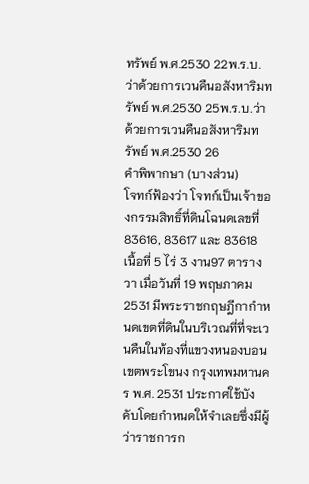ทรัพย์ พ.ศ.2530 22พ.ร.บ.ว่าด้วยการเวนคืนอสังหาริมทรัพย์ พ.ศ.2530 25พ.ร.บ.ว่าด้วยการเวนคืนอสังหาริมทรัพย์ พ.ศ.2530 26
คำพิพากษา (บางส่วน)
โจทก์ฟ้องว่า โจทก์เป็นเจ้าของกรรมสิทธิ์ที่ดินโฉนดเลขที่ 83616, 83617 และ 83618 เนื้อที่ 5 ไร่ 3 งาน97 ตารางวา เมื่อวันที่ 19 พฤษภาคม 2531 มีพระราชกฤษฎีกากำหนดเขตที่ดินในบริเวณที่ที่จะเวนคืนในท้องที่แขวงหนองบอนเขตพระโขนง กรุงเทพมหานคร พ.ศ. 2531 ประกาศใช้บังคับโดยกำหนดให้จำเลยซึ่งมีผู้ว่าราชการก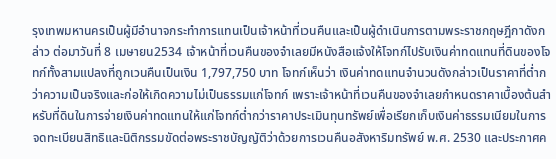รุงเทพมหานครเป็นผู้มีอำนาจกระทำการแทนเป็นเจ้าหน้าที่เวนคืนและเป็นผู้ดำเนินการตามพระราชกฤษฎีกาดังกล่าว ต่อมาวันที่ 8 เมษายน2534 เจ้าหน้าที่เวนคืนของจำเลยมีหนังสือแจ้งให้โจทก์ไปรับเงินค่าทดแทนที่ดินของโจทก์ทั้งสามแปลงที่ถูกเวนคืนเป็นเงิน 1,797,750 บาท โจทก์เห็นว่า เงินค่าทดแทนจำนวนดังกล่าวเป็นราคาที่ต่ำกว่าความเป็นจริงและก่อให้เกิดความไม่เป็นธรรมแก่โจทก์ เพราะเจ้าหน้าที่เวนคืนของจำเลยกำหนดราคาเบื้องต้นสำหรับที่ดินในการจ่ายเงินค่าทดแทนให้แก่โจทก์ต่ำกว่าราคาประเมินทุนทรัพย์เพื่อเรียกเก็บเงินค่าธรรมเนียมในการจดทะเบียนสิทธิและนิติกรรมขัดต่อพระราชบัญญัติว่าด้วยการเวนคืนอสังหาริมทรัพย์ พ.ศ. 2530 และประกาศค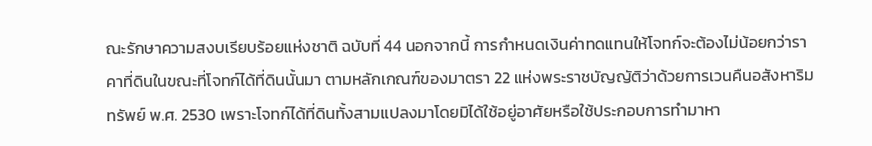ณะรักษาความสงบเรียบร้อยแห่งชาติ ฉบับที่ 44 นอกจากนี้ การกำหนดเงินค่าทดแทนให้โจทก์จะต้องไม่น้อยกว่าราคาที่ดินในขณะที่โจทก์ได้ที่ดินนั้นมา ตามหลักเกณฑ์ของมาตรา 22 แห่งพระราชบัญญัติว่าด้วยการเวนคืนอสังหาริมทรัพย์ พ.ศ. 2530 เพราะโจทก์ได้ที่ดินทั้งสามแปลงมาโดยมิได้ใช้อยู่อาศัยหรือใช้ประกอบการทำมาหา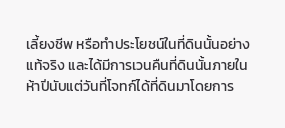เลี้ยงชีพ หรือทำประโยชน์ในที่ดินนั้นอย่างแท้จริง และได้มีการเวนคืนที่ดินนั้นภายในห้าปีนับแต่วันที่โจทก์ได้ที่ดินมาโดยการ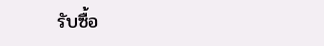รับซื้อ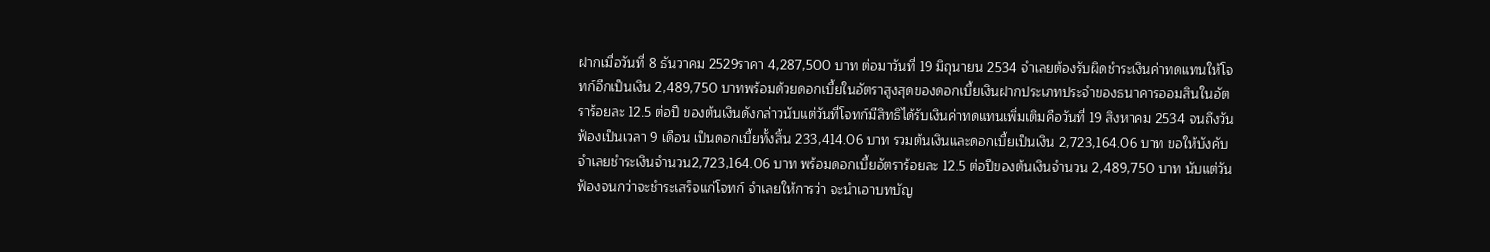ฝากเมื่อวันที่ 8 ธันวาคม 2529ราคา 4,287,500 บาท ต่อมาวันที่ 19 มิถุนายน 2534 จำเลยต้องรับผิดชำระเงินค่าทดแทนให้โจทก์อีกเป็นเงิน 2,489,750 บาทพร้อมด้วยดอกเบี้ยในอัตราสูงสุดของดอกเบี้ยเงินฝากประเภทประจำของธนาคารออมสินในอัตราร้อยละ 12.5 ต่อปี ของต้นเงินดังกล่าวนับแต่วันที่โจทก์มีสิทธิได้รับเงินค่าทดแทนเพิ่มเติมคือวันที่ 19 สิงหาคม 2534 จนถึงวันฟ้องเป็นเวลา 9 เดือน เป็นดอกเบี้ยทั้งสิ้น 233,414.06 บาท รวมต้นเงินและดอกเบี้ยเป็นเงิน 2,723,164.06 บาท ขอให้บังคับจำเลยชำระเงินจำนวน2,723,164.06 บาท พร้อมดอกเบี้ยอัตราร้อยละ 12.5 ต่อปีของต้นเงินจำนวน 2,489,750 บาท นับแต่วันฟ้องจนกว่าจะชำระเสร็จแก่โจทก์ จำเลยให้การว่า จะนำเอาบทบัญ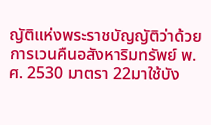ญัติแห่งพระราชบัญญัติว่าด้วยการเวนคืนอสังหาริมทรัพย์ พ.ศ. 2530 มาตรา 22มาใช้บัง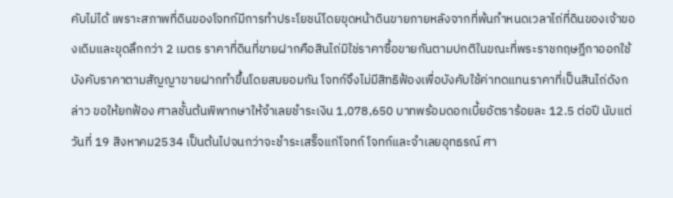คับไม่ได้ เพราะสภาพที่ดินของโจทก์มีการทำประโยชน์โดยขุดหน้าดินขายภายหลังจากที่พ้นกำหนดเวลาไถ่ที่ดินของเจ้าของเดิมและขุดลึกกว่า 2 เมตร ราคาที่ดินที่ขายฝากคือสินไถ่มิใช่ราคาซื้อขายกันตามปกติในขณะที่พระราชกฤษฎีกาออกใช้บังคับราคาตามสัญญาขายฝากทำขึ้นโดยสมยอมกัน โจทก์จึงไม่มีสิทธิฟ้องเพื่อบังคับใช้ค่าทดแทนราคาที่เป็นสินไถ่ดังกล่าว ขอให้ยกฟ้อง ศาลชั้นต้นพิพากษาให้จำเลยชำระเงิน 1,078,650 บาทพร้อมดอกเบี้ยอัตราร้อยละ 12.5 ต่อปี นับแต่วันที่ 19 สิงหาคม2534 เป็นต้นไปจนกว่าจะชำระเสร็จแก่โจทก์ โจทก์และจำเลยอุทธรณ์ ศา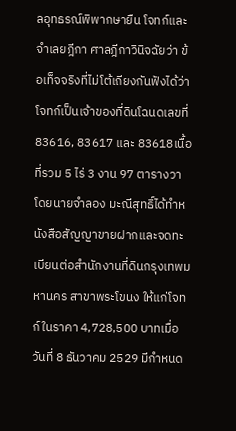ลอุทธรณ์พิพากษายืน โจทก์และจำเลยฎีกา ศาลฎีกาวินิจฉัยว่า ข้อเท็จจริงที่ไม่โต้เถียงกันฟังได้ว่าโจทก์เป็นเจ้าของที่ดินโฉนดเลขที่ 83616, 83617 และ 83618เนื้อที่รวม 5 ไร่ 3 งาน 97 ตารางวา โดยนายจำลอง มะณีสุทธิ์ได้ทำหนังสือสัญญาขายฝากและจดทะเบียนต่อสำนักงานที่ดินกรุงเทพมหานคร สาขาพระโขนง ให้แก่โจทก์ในราคา 4,728,500 บาทเมื่อวันที่ 8 ธันวาคม 2529 มีกำหนด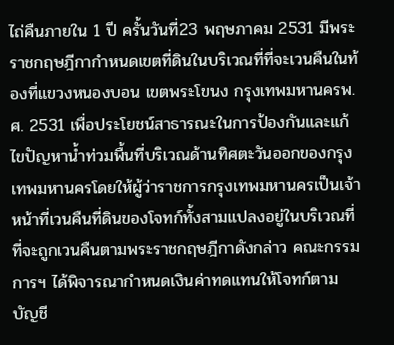ไถ่คืนภายใน 1 ปี ครั้นวันที่23 พฤษภาคม 2531 มีพระราชกฤษฎีกากำหนดเขตที่ดินในบริเวณที่ที่จะเวนคืนในท้องที่แขวงหนองบอน เขตพระโขนง กรุงเทพมหานครพ.ศ. 2531 เพื่อประโยชน์สาธารณะในการป้องกันและแก้ไขปัญหาน้ำท่วมพื้นที่บริเวณด้านทิศตะวันออกของกรุงเทพมหานครโดยให้ผู้ว่าราชการกรุงเทพมหานครเป็นเจ้าหน้าที่เวนคืนที่ดินของโจทก์ทั้งสามแปลงอยู่ในบริเวณที่ที่จะถูกเวนคืนตามพระราชกฤษฎีกาดังกล่าว คณะกรรมการฯ ได้พิจารณากำหนดเงินค่าทดแทนให้โจทก์ตามบัญชี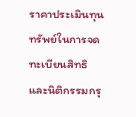ราคาประเมินทุนทรัพย์ในการจดทะเบียนสิทธิและนิติกรรมกรุ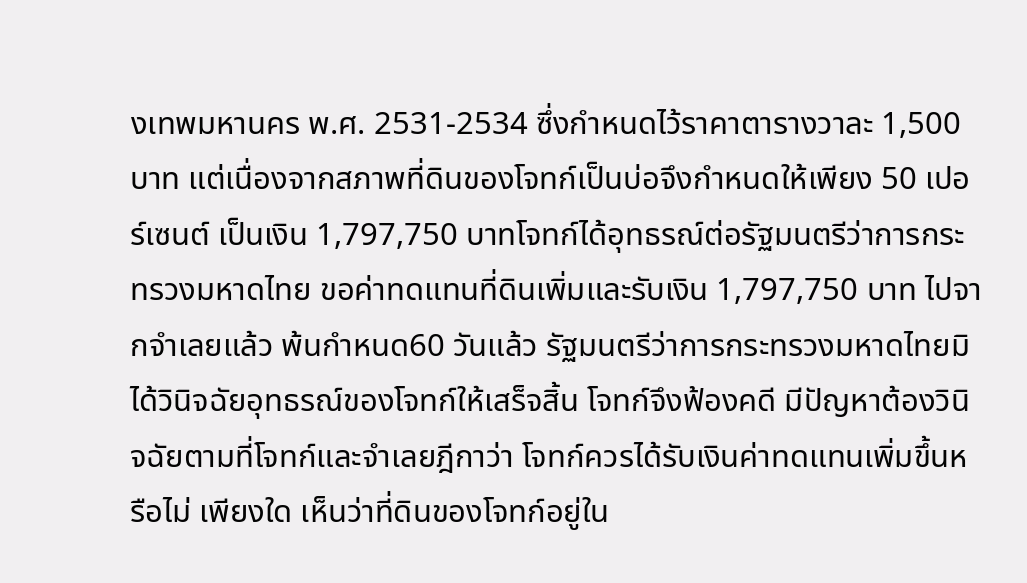งเทพมหานคร พ.ศ. 2531-2534 ซึ่งกำหนดไว้ราคาตารางวาละ 1,500 บาท แต่เนื่องจากสภาพที่ดินของโจทก์เป็นบ่อจึงกำหนดให้เพียง 50 เปอร์เซนต์ เป็นเงิน 1,797,750 บาทโจทก์ได้อุทธรณ์ต่อรัฐมนตรีว่าการกระทรวงมหาดไทย ขอค่าทดแทนที่ดินเพิ่มและรับเงิน 1,797,750 บาท ไปจากจำเลยแล้ว พ้นกำหนด60 วันแล้ว รัฐมนตรีว่าการกระทรวงมหาดไทยมิได้วินิจฉัยอุทธรณ์ของโจทก์ให้เสร็จสิ้น โจทก์จึงฟ้องคดี มีปัญหาต้องวินิจฉัยตามที่โจทก์และจำเลยฎีกาว่า โจทก์ควรได้รับเงินค่าทดแทนเพิ่มขึ้นหรือไม่ เพียงใด เห็นว่าที่ดินของโจทก์อยู่ใน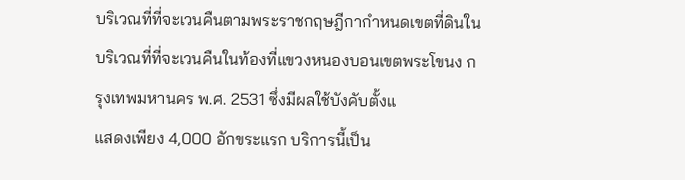บริเวณที่ที่จะเวนคืนตามพระราชกฤษฎีกากำหนดเขตที่ดินในบริเวณที่ที่จะเวนคืนในท้องที่แขวงหนองบอนเขตพระโขนง กรุงเทพมหานคร พ.ศ. 2531 ซึ่งมีผลใช้บังคับตั้งแ
แสดงเพียง 4,000 อักขระแรก บริการนี้เป็น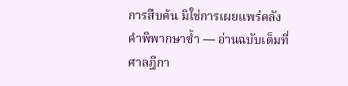การสืบค้น มิใช่การเผยแพร่คลังคำพิพากษาซ้ำ — อ่านฉบับเต็มที่ศาลฎีกา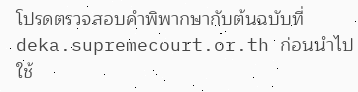โปรดตรวจสอบคำพิพากษากับต้นฉบับที่ deka.supremecourt.or.th ก่อนนำไปใช้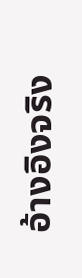อ้างอิงจริง